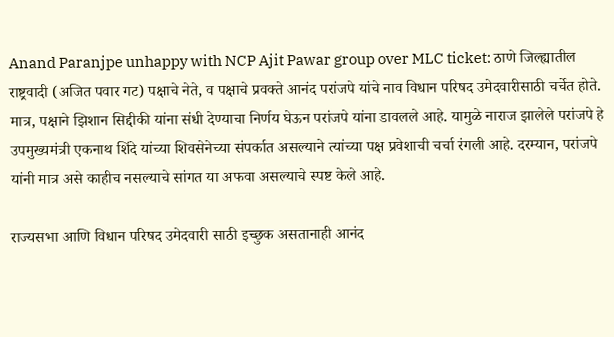Anand Paranjpe unhappy with NCP Ajit Pawar group over MLC ticket: ठाणे जिल्ह्यातील राष्ट्रवादी (अजित पवार गट) पक्षाचे नेते, व पक्षाचे प्रवक्ते आनंद परांजपे यांचे नाव विधान परिषद उमेदवारीसाठी चर्चेत होते. मात्र, पक्षाने झिशान सिद्दीकी यांना संधी देण्याचा निर्णय घेऊन परांजपे यांना डावलले आहे. यामुळे नाराज झालेले परांजपे हे उपमुख्यमंत्री एकनाथ शिंदे यांच्या शिवसेनेच्या संपर्कात असल्याने त्यांच्या पक्ष प्रवेशाची चर्चा रंगली आहे. दरम्यान, परांजपे यांनी मात्र असे काहीच नसल्याचे सांगत या अफवा असल्याचे स्पष्ट केले आहे.

राज्यसभा आणि विधान परिषद उमेदवारी साठी इच्छुक असतानाही आनंद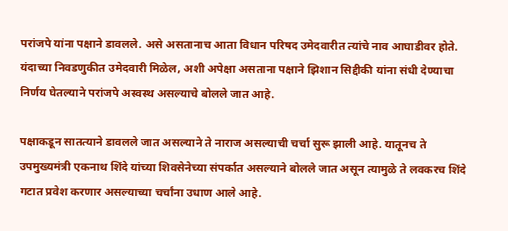परांजपे यांना पक्षाने डावलले. असे असतानाच आता विधान परिषद उमेदवारीत त्यांचे नाव आघाडीवर होते. यंदाच्या निवडणुकीत उमेदवारी मिळेल, अशी अपेक्षा असताना पक्षाने झिशान सिद्दीकी यांना संधी देण्याचा निर्णय घेतल्याने परांजपे अस्वस्थ असल्याचे बोलले जात आहे.

पक्षाकडून सातत्याने डावलले जात असल्याने ते नाराज असल्याची चर्चा सुरू झाली आहे. यातूनच ते उपमुख्यमंत्री एकनाथ शिंदे यांच्या शिवसेनेच्या संपर्कात असल्याने बोलले जात असून त्यामुळे ते लवकरच शिंदे गटात प्रवेश करणार असल्याच्या चर्चांना उधाण आले आहे.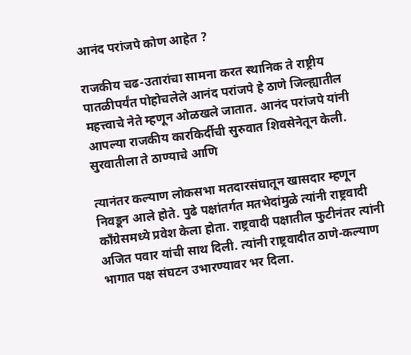आनंद परांजपे कोण आहेत ?

राजकीय चढ-उतारांचा सामना करत स्थानिक ते राष्ट्रीय पातळीपर्यंत पोहोचलेले आनंद परांजपे हे ठाणे जिल्ह्यातील महत्त्वाचे नेते म्हणून ओळखले जातात. आनंद परांजपे यांनी आपल्या राजकीय कारकिर्दीची सुरुवात शिवसेनेतून केली. सुरवातीला ते ठाण्याचे आणि

त्यानंतर कल्याण लोकसभा मतदारसंघातून खासदार म्हणून निवडून आले होते. पुढे पक्षांतर्गत मतभेदांमुळे त्यांनी राष्ट्रवादी काँग्रेसमध्ये प्रवेश केला होता. राष्ट्रवादी पक्षातील फुटीनंतर त्यांनी अजित पवार यांची साथ दिली. त्यांनी राष्ट्रवादीत ठाणे-कल्याण भागात पक्ष संघटन उभारण्यावर भर दिला.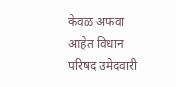केवळ अफवा आहेत विधान परिषद उमेदवारी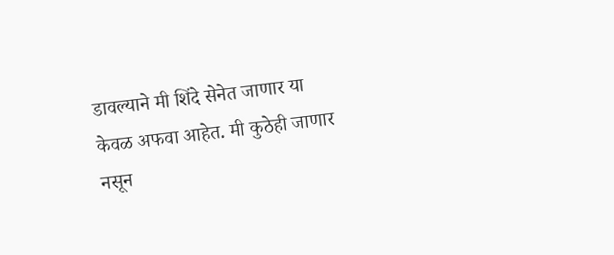डावल्याने मी शिंदे सेनेत जाणार या केवळ अफवा आहेत. मी कुठेही जाणार नसून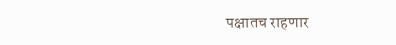पक्षातच राहणार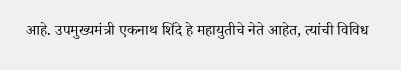आहे. उपमुख्यमंत्री एकनाथ शिंदे हे महायुतीचे नेते आहेत, त्यांची विविध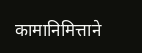कामानिमित्ताने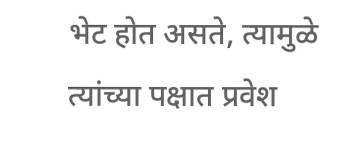भेट होत असते, त्यामुळे त्यांच्या पक्षात प्रवेश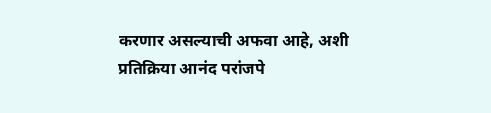करणार असल्याची अफवा आहे, अशी प्रतिक्रिया आनंद परांजपे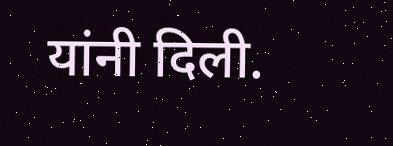यांनी दिली.